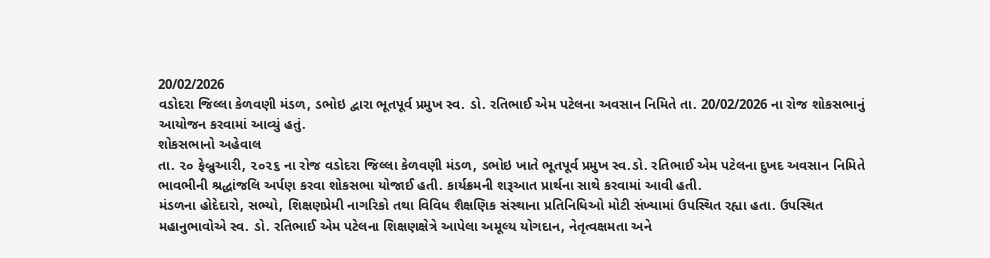20/02/2026
વડોદરા જિલ્લા કેળવણી મંડળ, ડભોઇ દ્વારા ભૂતપૂર્વ પ્રમુખ સ્વ. ડો. રતિભાઈ એમ પટેલના અવસાન નિમિતે તા. 20/02/2026 ના રોજ શોકસભાનું આયોજન કરવામાં આવ્યું હતું.
શોકસભાનો અહેવાલ
તા. ૨૦ ફેબ્રુઆરી, ૨૦૨૬ ના રોજ વડોદરા જિલ્લા કેળવણી મંડળ, ડભોઇ ખાતે ભૂતપૂર્વ પ્રમુખ સ્વ.ડો. રતિભાઈ એમ પટેલના દુખદ અવસાન નિમિતે ભાવભીની શ્રદ્ધાંજલિ અર્પણ કરવા શોકસભા યોજાઈ હતી. કાર્યક્રમની શરૂઆત પ્રાર્થના સાથે કરવામાં આવી હતી.
મંડળના હોદેદારો, સભ્યો, શિક્ષણપ્રેમી નાગરિકો તથા વિવિધ શૈક્ષણિક સંસ્થાના પ્રતિનિધિઓ મોટી સંખ્યામાં ઉપસ્થિત રહ્યા હતા. ઉપસ્થિત મહાનુભાવોએ સ્વ. ડો. રતિભાઈ એમ પટેલના શિક્ષણક્ષેત્રે આપેલા અમૂલ્ય યોગદાન, નેતૃત્વક્ષમતા અને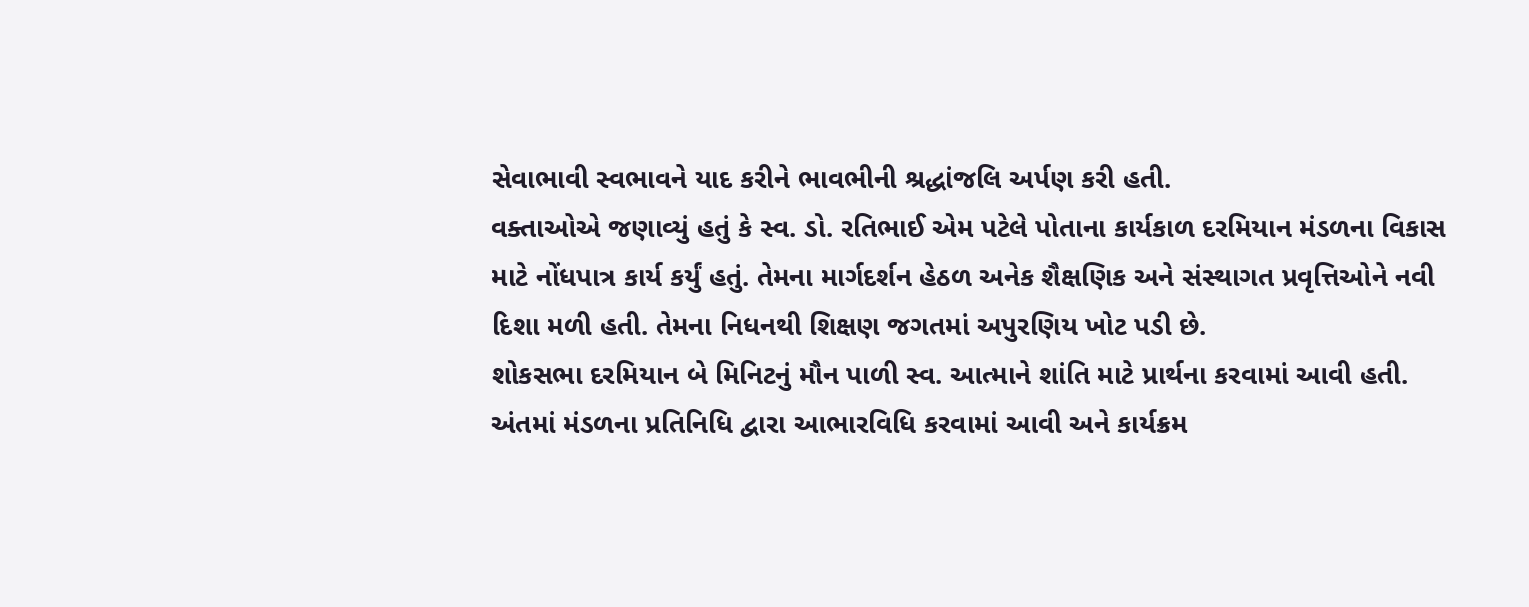સેવાભાવી સ્વભાવને યાદ કરીને ભાવભીની શ્રદ્ધાંજલિ અર્પણ કરી હતી.
વક્તાઓએ જણાવ્યું હતું કે સ્વ. ડો. રતિભાઈ એમ પટેલે પોતાના કાર્યકાળ દરમિયાન મંડળના વિકાસ માટે નોંધપાત્ર કાર્ય કર્યું હતું. તેમના માર્ગદર્શન હેઠળ અનેક શૈક્ષણિક અને સંસ્થાગત પ્રવૃત્તિઓને નવી દિશા મળી હતી. તેમના નિધનથી શિક્ષણ જગતમાં અપુરણિય ખોટ પડી છે.
શોકસભા દરમિયાન બે મિનિટનું મૌન પાળી સ્વ. આત્માને શાંતિ માટે પ્રાર્થના કરવામાં આવી હતી. અંતમાં મંડળના પ્રતિનિધિ દ્વારા આભારવિધિ કરવામાં આવી અને કાર્યક્રમ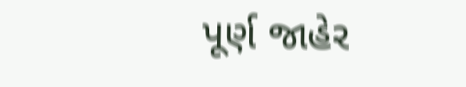પૂર્ણ જાહેર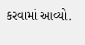કરવામાં આવ્યો.